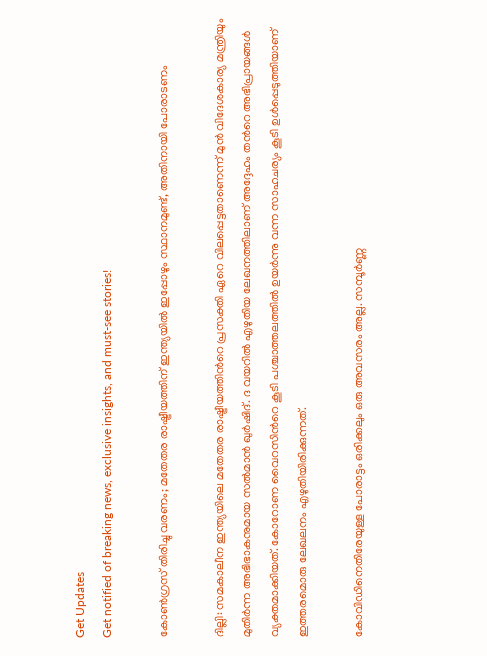Get Updates
Get notified of breaking news, exclusive insights, and must-see stories!

കോണ്‍ഗ്രസ് തിരിച്ചു വരണം; മതേതര രാഷ്ട്രീയത്തിന് ഇന്ത്യയില്‍ ഇപ്പോഴും സ്ഥാനമുണ്ട്, അതിനായി പോരാടണം

ദില്ലി: സമകാലീന ഇന്ത്യയിലെ മതേതര രാഷ്ട്രീയത്തിന്‍റെ പ്രസക്തി ഏറെ വിലപ്പെട്ടതാണെന്ന് മുന്‍ വിദേശകാര്യ മന്ത്രിയും മുതിര്‍ന്ന അഭിഭാകനുമായ സല്‍മാന്‍ ഖുര്‍ഷിദ്. ദ വയറില്‍ എഴുതിയ ലേഖനത്തിലാണ് അദ്ദേഹം തന്‍റെ അഭിപ്രായങ്ങള്‍ വ്യക്തമാക്കിയത്. കോറോണ വൈറസിന്‍റെ കൂടി പശ്ചാത്തലത്തില്‍ ഉയര്‍ന്നു വന്ന സാഹചര്യം കൂടി ഉള്‍പ്പെടുത്തിയാണ് ഇത്തരമൊരു ലേഖലനം എഴുതിയിരിക്കുന്നത്.

കോവിഡിനെതിരേയുള്ള പോരാട്ടം ഒരിക്കലും ഒരു അവസരം അല്ല. സമ്പൂര്‍ണ്ണ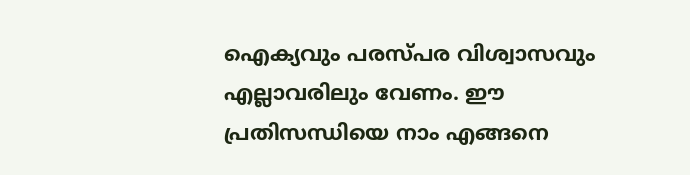ഐക്യവും പരസ്പര വിശ്വാസവും എല്ലാവരിലും വേണം. ഈ പ്രതിസന്ധിയെ നാം എങ്ങനെ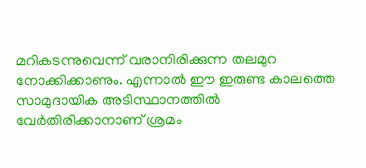മറികടന്നുവെന്ന് വരാനിരിക്കുന്ന തലമുറ നോക്കിക്കാണും. എന്നാല്‍ ഈ ഇരുണ്ട കാലത്തെ സാമുദായിക അടിസ്ഥാനത്തില്‍ വേര്‍തിരിക്കാനാണ് ശ്രമം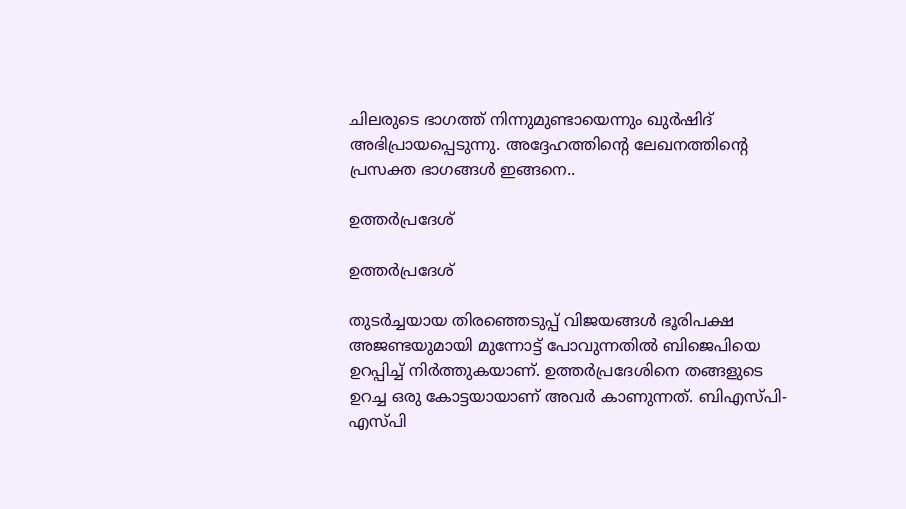ചിലരുടെ ഭാഗത്ത് നിന്നുമുണ്ടായെന്നും ഖുര്‍ഷിദ് അഭിപ്രായപ്പെടുന്നു. അദ്ദേഹത്തിന്‍റെ ലേഖനത്തിന്‍റെ പ്രസക്ത ഭാഗങ്ങള്‍ ഇങ്ങനെ..

ഉത്തര്‍പ്രദേശ്

ഉത്തര്‍പ്രദേശ്

തുടര്‍ച്ചയായ തിരഞ്ഞെടുപ്പ് വിജയങ്ങള്‍ ഭൂരിപക്ഷ അജണ്ടയുമായി മുന്നോട്ട് പോവുന്നതില്‍ ബിജെപിയെ ഉറപ്പിച്ച് നിര്‍ത്തുകയാണ്. ഉത്തര്‍പ്രദേശിനെ തങ്ങളുടെ ഉറച്ച ഒരു കോട്ടയായാണ് അവര്‍ കാണുന്നത്. ബിഎസ്പി-എസ്പി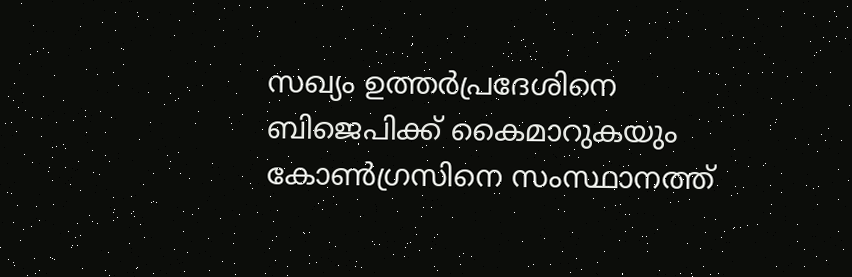സഖ്യം ഉത്തര്‍പ്രദേശിനെ ബിജെപിക്ക് കൈമാറുകയും കോണ്‍ഗ്രസിനെ സംസ്ഥാനത്ത്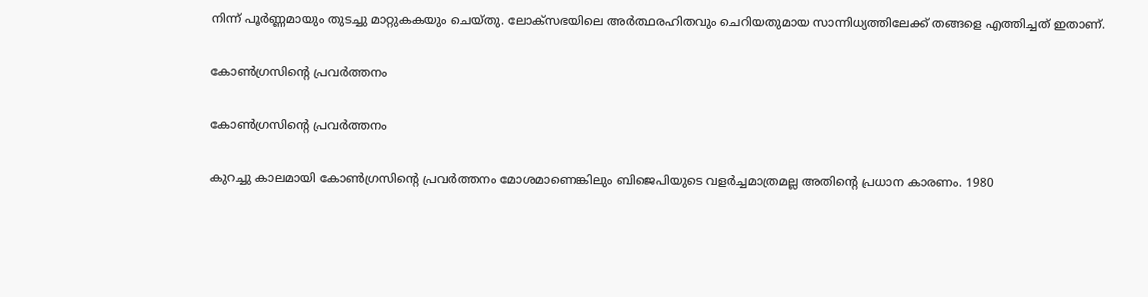നിന്ന് പൂര്‍ണ്ണമായും തുടച്ചു മാറ്റുകകയും ചെയ്തു. ലോക്‌സഭയിലെ അർത്ഥരഹിതവും ചെറിയതുമായ സാന്നിധ്യത്തിലേക്ക് തങ്ങളെ എത്തിച്ചത് ഇതാണ്.

കോണ്‍ഗ്രസിന്‍റെ പ്രവര്‍ത്തനം

കോണ്‍ഗ്രസിന്‍റെ പ്രവര്‍ത്തനം

കുറച്ചു കാലമായി കോണ്‍ഗ്രസിന്‍റെ പ്രവര്‍ത്തനം മോശമാണെങ്കിലും ബിജെപിയുടെ വളര്‍ച്ചമാത്രമല്ല അതിന്‍റെ പ്രധാന കാരണം. 1980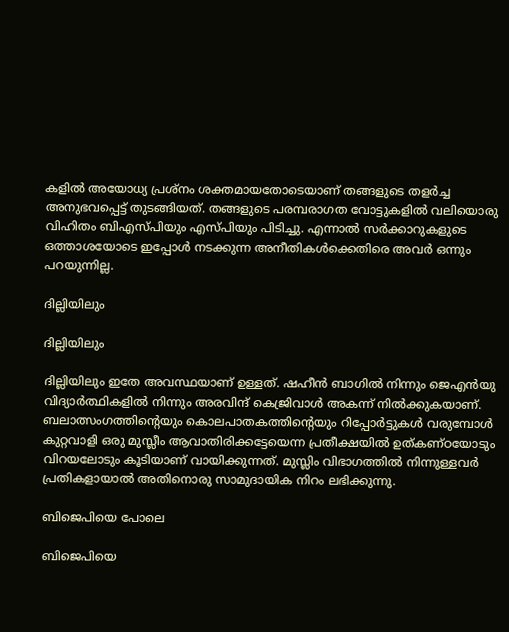കളില്‍ അയോധ്യ പ്രശ്നം ശക്തമായതോടെയാണ് തങ്ങളുടെ തളര്‍ച്ച അനുഭവപ്പെട്ട് തുടങ്ങിയത്. തങ്ങളുടെ പരമ്പരാഗത വോട്ടുകളില്‍ വലിയൊരു വിഹിതം ബിഎസ്പിയും എസ്പിയും പിടിച്ചു. എന്നാല്‍ സര്‍ക്കാറുകളുടെ ഒത്താശയോടെ ഇപ്പോള്‍ നടക്കുന്ന അനീതികള്‍ക്കെതിരെ അവര്‍ ഒന്നും പറയുന്നില്ല.

ദില്ലിയിലും

ദില്ലിയിലും

ദില്ലിയിലും ഇതേ അവസ്ഥയാണ് ഉള്ളത്. ഷഹീന്‍ ബാഗില്‍ നിന്നും ജെഎന്‍യു വിദ്യാര്‍ത്ഥികളില്‍ നിന്നും അരവിന്ദ് കെജ്രിവാള്‍ അകന്ന് നില്‍ക്കുകയാണ്. ബലാത്സംഗത്തിന്റെയും കൊലപാതകത്തിന്റെയും റിപ്പോര്‍ട്ടുകള്‍ വരുമ്പോള്‍ കുറ്റവാളി ഒരു മുസ്ലീം ആവാതിരിക്കട്ടേയെന്ന പ്രതീക്ഷയിൽ ഉത്കണ്ഠയോടും വിറയലോടും കൂടിയാണ് വായിക്കുന്നത്. മുസ്ലിം വിഭാഗത്തില്‍ നിന്നുള്ളവര്‍ പ്രതികളായാല്‍ അതിനൊരു സാമുദായിക നിറം ലഭിക്കുന്നു.

ബിജെപിയെ പോലെ

ബിജെപിയെ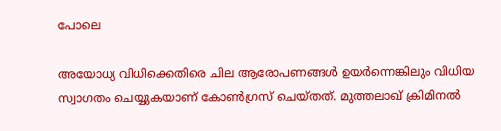പോലെ

അയോധ്യ വിധിക്കെതിരെ ചില ആരോപണങ്ങള്‍ ഉയര്‍ന്നെങ്കിലും വിധിയ സ്വാഗതം ചെയ്യുകയാണ് കോണ്‍ഗ്രസ് ചെയ്തത്. മുത്തലാഖ് ക്രിമിനല്‍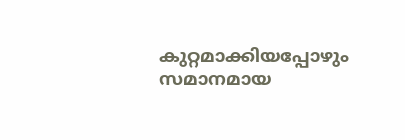കുറ്റമാക്കിയപ്പോഴും സമാനമായ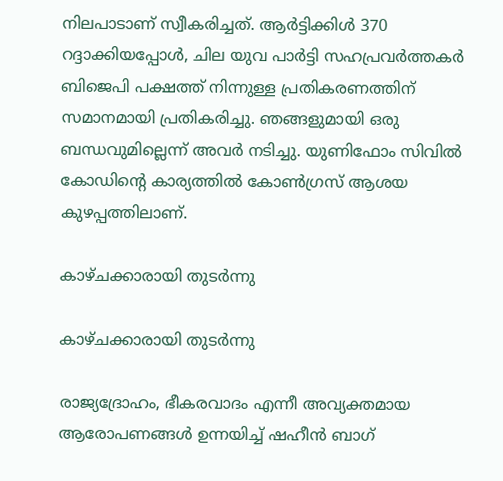നിലപാടാണ് സ്വീകരിച്ചത്. ആർട്ടിക്കിൾ 370 റദ്ദാക്കിയപ്പോൾ, ചില യുവ പാർട്ടി സഹപ്രവർത്തകർ ബിജെപി പക്ഷത്ത് നിന്നുള്ള പ്രതികരണത്തിന് സമാനമായി പ്രതികരിച്ചു. ഞങ്ങളുമായി ഒരു ബന്ധവുമില്ലെന്ന് അവര്‍ നടിച്ചു. യുണിഫോം സിവില്‍ കോഡിന്‍റെ കാര്യത്തില്‍ കോണ്‍ഗ്രസ് ആശയ കുഴപ്പത്തിലാണ്.

കാഴ്ചക്കാരായി തുടര്‍ന്നു

കാഴ്ചക്കാരായി തുടര്‍ന്നു

രാജ്യദ്രോഹം, ഭീകരവാദം എന്നീ അവ്യക്തമായ ആരോപണങ്ങൾ ഉന്നയിച്ച് ഷഹീന്‍ ബാഗ്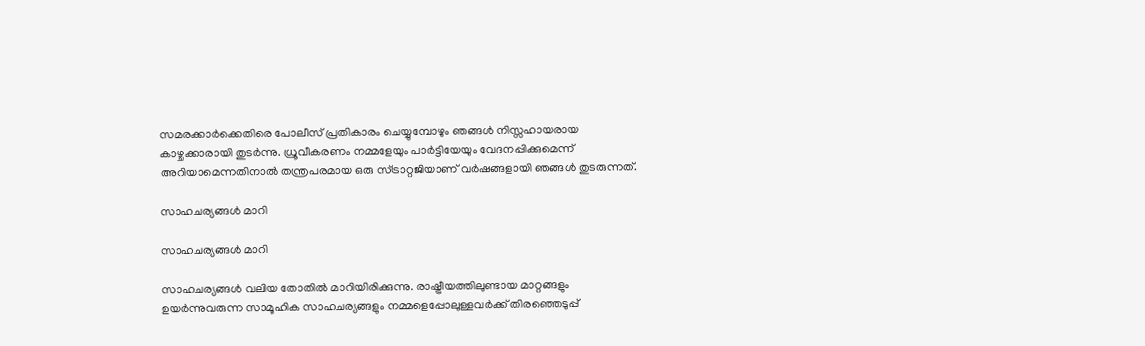സമരക്കാര്‍ക്കെതിരെ പോലീസ് പ്രതികാരം ചെയ്യുമ്പോഴും ഞങ്ങൾ നിസ്സഹായരായ കാഴ്ചക്കാരായി തുടര്‍ന്നു. ധ്രൂവീകരണം നമ്മളേയും പാര്‍ട്ടിയേയും വേദനപ്പിക്കുമെന്ന് അറിയാമെന്നതിനാല്‍ തന്ത്രപരമായ ഒരു സ്ട്രാറ്റജിയാണ് വര്‍ഷങ്ങളായി ഞങ്ങള്‍ തുടരുന്നത്.

സാഹചര്യങ്ങള്‍ മാറി

സാഹചര്യങ്ങള്‍ മാറി

സാഹചര്യങ്ങള്‍ വലിയ തോതില്‍ മാറിയിരിക്കുന്നു. രാഷ്ട്രീയത്തിലുണ്ടായ മാറ്റങ്ങളും ഉയർന്നുവരുന്ന സാമൂഹിക സാഹചര്യങ്ങളും നമ്മളെപ്പോലുള്ളവര്‍ക്ക് തിരഞ്ഞെടുപ്പ്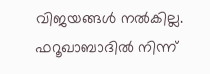വിജയങ്ങള്‍ നല്‍കില്ല. ഫറൂഖാബാദില്‍ നിന്ന്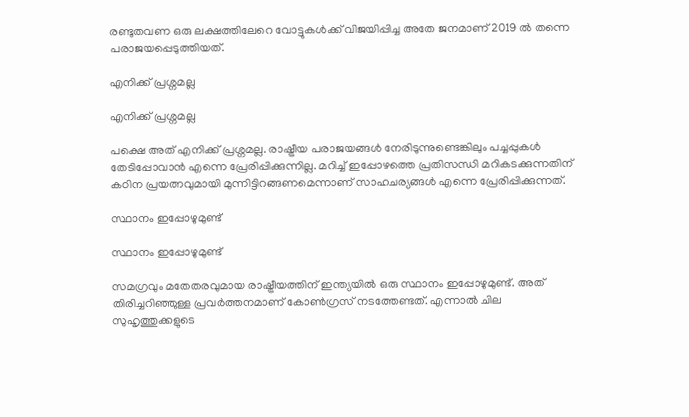രണ്ടുതവണ ഒരു ലക്ഷത്തിലേറെ വോട്ടുകള്‍ക്ക് വിജയിപ്പിച്ച അതേ ജനമാണ് 2019 ല്‍ തന്നെ പരാജയപ്പെടുത്തിയത്.

എനിക്ക് പ്രശ്നമല്ല

എനിക്ക് പ്രശ്നമല്ല

പക്ഷെ അത് എനിക്ക് പ്രശ്നമല്ല. രാഷ്ട്രീയ പരാജയങ്ങള്‍ നേരിടുന്നുണ്ടെങ്കിലും പച്ചപ്പുകള്‍ തേടിപ്പോവാന്‍ എന്നെ പ്രേരിപ്പിക്കുന്നില്ല. മറിച്ച് ഇപ്പോഴത്തെ പ്രതിസന്ധി മറികടക്കുന്നതിന് കഠിന പ്രയത്നവുമായി മുന്നിട്ടിറങ്ങണമെന്നാണ് സാഹചര്യങ്ങള്‍ എന്നെ പ്രേരിപ്പിക്കുന്നത്.

സ്ഥാനം ഇപ്പോഴുമുണ്ട്

സ്ഥാനം ഇപ്പോഴുമുണ്ട്

സമഗ്രവും മതേതരവുമായ രാഷ്ട്രീയത്തിന് ഇന്ത്യയില്‍ ഒരു സ്ഥാനം ഇപ്പോഴുമുണ്ട്. അത് തിരിച്ചറിഞ്ഞുള്ള പ്രവര്‍ത്തനമാണ് കോണ്‍ഗ്രസ് നടത്തേണ്ടത്. എന്നാൽ ചില സുഹൃത്തുക്കളുടെ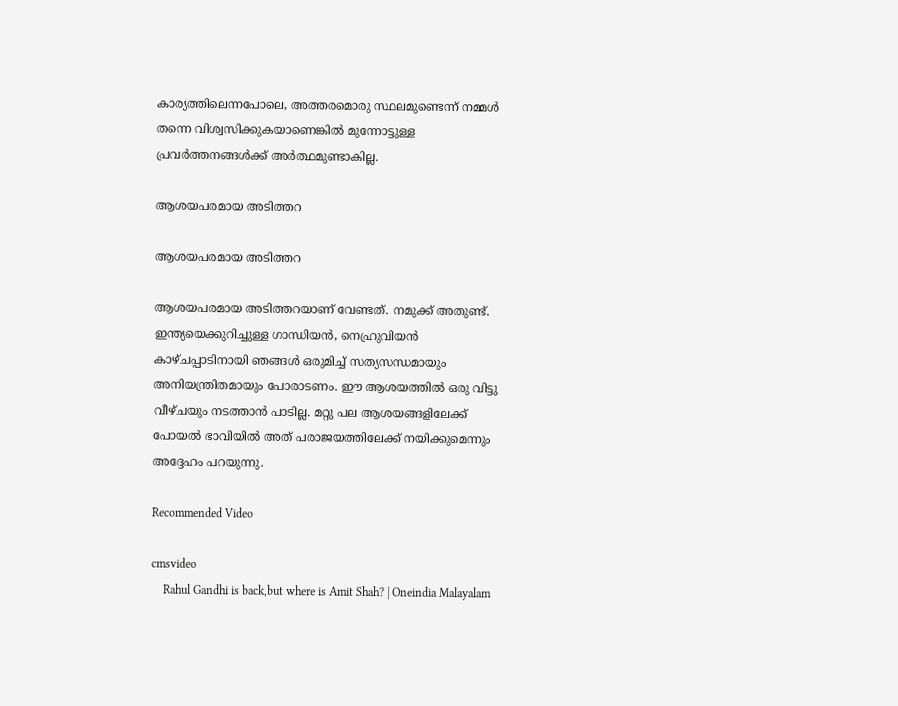കാര്യത്തിലെന്നപോലെ, അത്തരമൊരു സ്ഥലമുണ്ടെന്ന് നമ്മള്‍ തന്നെ വിശ്വസിക്കുകയാണെങ്കില്‍ മുന്നോട്ടുള്ള പ്രവര്‍ത്തനങ്ങള്‍ക്ക് അര്‍ത്ഥമുണ്ടാകില്ല.

ആശയപരമായ അടിത്തറ

ആശയപരമായ അടിത്തറ

ആശയപരമായ അടിത്തറയാണ് വേണ്ടത്. നമുക്ക് അതുണ്ട്. ഇന്ത്യയെക്കുറിച്ചുള്ള ഗാന്ധിയൻ, നെഹ്രുവിയൻ കാഴ്ചപ്പാടിനായി ഞങ്ങൾ ഒരുമിച്ച് സത്യസന്ധമായും അനിയന്ത്രിതമായും പോരാടണം. ഈ ആശയത്തില്‍ ഒരു വിട്ടു വീഴ്ചയും നടത്താന്‍ പാടില്ല. മറ്റു പല ആശയങ്ങളിലേക്ക് പോയല്‍ ഭാവിയില്‍ അത് പരാജയത്തിലേക്ക് നയിക്കുമെന്നും അദ്ദേഹം പറയുന്നു.

Recommended Video

cmsvideo
    Rahul Gandhi is back,but where is Amit Shah? | Oneindia Malayalam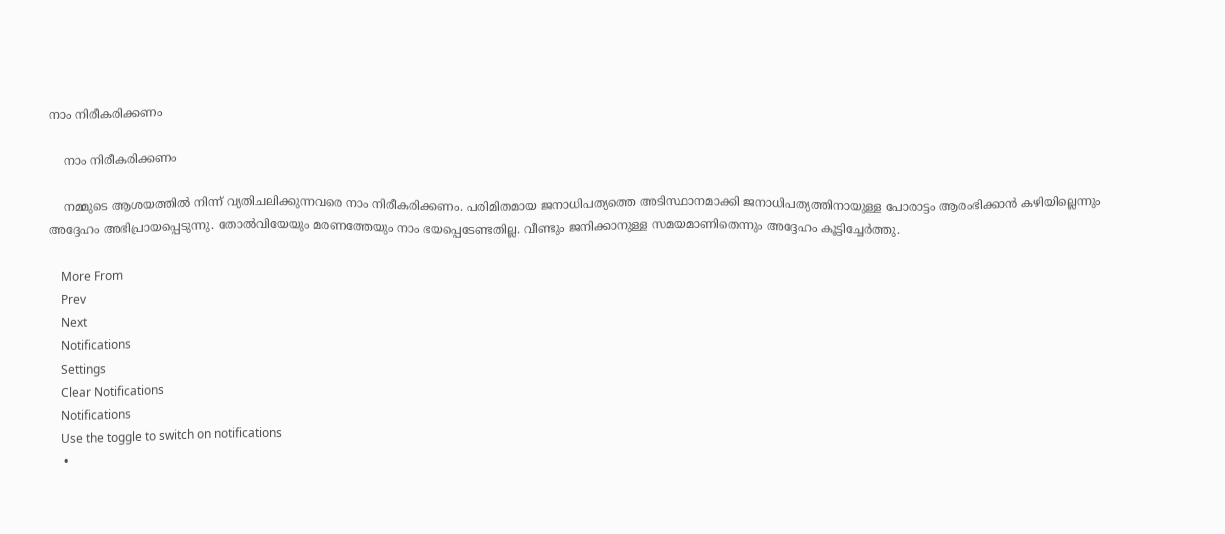നാം നിരീകരിക്കണം

    നാം നിരീകരിക്കണം

    നമ്മുടെ ആശയത്തില്‍ നിന്ന് വ്യതിചലിക്കുന്നവരെ നാം നിരീകരിക്കണം. പരിമിതമായ ജനാധിപത്യത്തെ അടിസ്ഥാനമാക്കി ജനാധിപത്യത്തിനായുള്ള പോരാട്ടം ആരംഭിക്കാൻ കഴിയില്ലെന്നും അദ്ദേഹം അഭിപ്രായപ്പെടുന്നു. തോൽവിയേയും മരണത്തേയും നാം ഭയപ്പെടേണ്ടതില്ല. വീണ്ടും ജനിക്കാനുള്ള സമയമാണിതെന്നും അദ്ദേഹം കൂട്ടിച്ചേര്‍ത്തു.

    More From
    Prev
    Next
    Notifications
    Settings
    Clear Notifications
    Notifications
    Use the toggle to switch on notifications
    •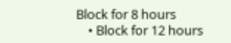Block for 8 hours
    • Block for 12 hours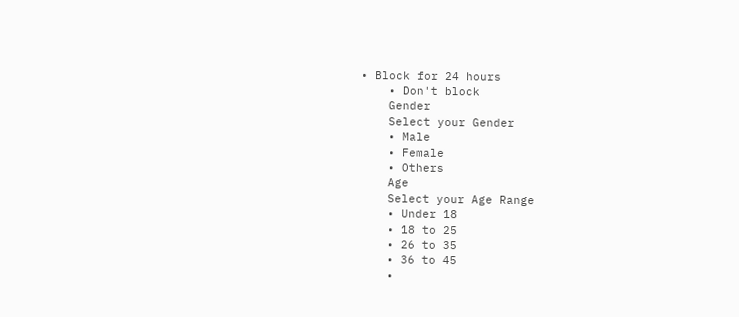• Block for 24 hours
    • Don't block
    Gender
    Select your Gender
    • Male
    • Female
    • Others
    Age
    Select your Age Range
    • Under 18
    • 18 to 25
    • 26 to 35
    • 36 to 45
    •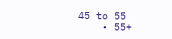45 to 55
    • 55+